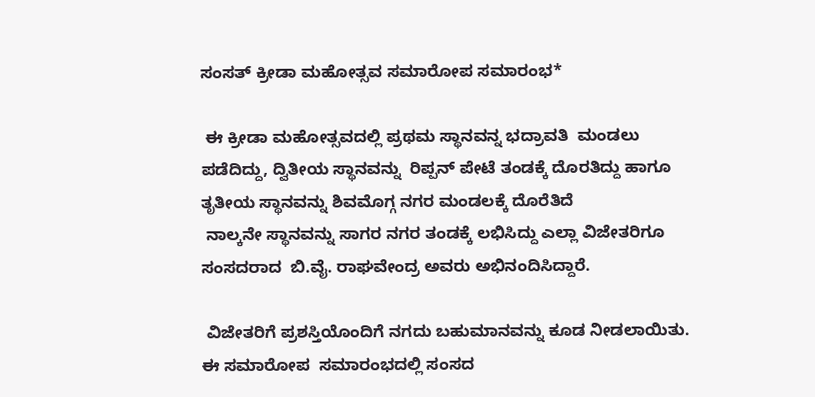ಸಂಸತ್ ಕ್ರೀಡಾ ಮಹೋತ್ಸವ ಸಮಾರೋಪ ಸಮಾರಂಭ*

 ಈ ಕ್ರೀಡಾ ಮಹೋತ್ಸವದಲ್ಲಿ ಪ್ರಥಮ ಸ್ಥಾನವನ್ನ ಭದ್ರಾವತಿ  ಮಂಡಲು ಪಡೆದಿದ್ದು, ದ್ವಿತೀಯ ಸ್ಥಾನವನ್ನು  ರಿಪ್ಪನ್ ಪೇಟೆ ತಂಡಕ್ಕೆ ದೊರತಿದ್ದು ಹಾಗೂ ತೃತೀಯ ಸ್ಥಾನವನ್ನು ಶಿವಮೊಗ್ಗ ನಗರ ಮಂಡಲಕ್ಕೆ ದೊರೆತಿದೆ
 ನಾಲ್ಕನೇ ಸ್ಥಾನವನ್ನು ಸಾಗರ ನಗರ ತಂಡಕ್ಕೆ ಲಭಿಸಿದ್ದು ಎಲ್ಲಾ ವಿಜೇತರಿಗೂ ಸಂಸದರಾದ  ಬಿ.ವೈ. ರಾಘವೇಂದ್ರ ಅವರು ಅಭಿನಂದಿಸಿದ್ದಾರೆ.

 ವಿಜೇತರಿಗೆ ಪ್ರಶಸ್ತಿಯೊಂದಿಗೆ ನಗದು ಬಹುಮಾನವನ್ನು ಕೂಡ ನೀಡಲಾಯಿತು. ಈ ಸಮಾರೋಪ  ಸಮಾರಂಭದಲ್ಲಿ ಸಂಸದ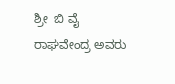ಶ್ರೀ  ಬಿ ವೈ  ರಾಘವೇಂದ್ರ ಅವರು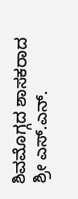ಶಿವಮೊಗ್ಗದ ಶಾಸಕರಾದ ಶ್ರೀ ಎಸ್.ಎನ್.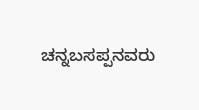ಚನ್ನಬಸಪ್ಪನವರು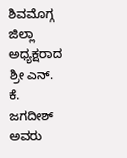ಶಿವಮೊಗ್ಗ ಜಿಲ್ಲಾ ಅಧ್ಯಕ್ಷರಾದ ಶ್ರೀ ಎನ್. ಕೆ. ಜಗದೀಶ್ ಅವರು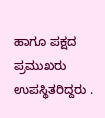ಹಾಗೂ ಪಕ್ಷದ ಪ್ರಮುಖರು ಉಪಸ್ಥಿತರಿದ್ದರು .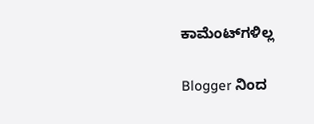ಕಾಮೆಂಟ್‌ಗಳಿಲ್ಲ

Blogger ನಿಂದ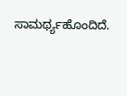ಸಾಮರ್ಥ್ಯಹೊಂದಿದೆ.